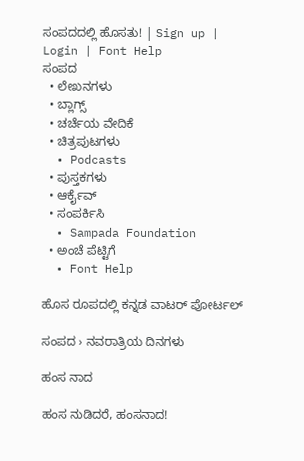ಸಂಪದದಲ್ಲಿ ಹೊಸತು! | Sign up | Login | Font Help
ಸಂಪದ
  • ಲೇಖನಗಳು
  • ಬ್ಲಾಗ್ಸ್
  • ಚರ್ಚೆಯ ವೇದಿಕೆ
  • ಚಿತ್ರಪುಟಗಳು
  • Podcasts
  • ಪುಸ್ತಕಗಳು
  • ಆರ್ಕೈವ್
  • ಸಂಪರ್ಕಿಸಿ
  • Sampada Foundation
  • ಅಂಚೆ ಪೆಟ್ಟಿಗೆ
  • Font Help

ಹೊಸ ರೂಪದಲ್ಲಿ ಕನ್ನಡ ವಾಟರ್ ಪೋರ್ಟಲ್

ಸಂಪದ › ನವರಾತ್ರಿಯ ದಿನಗಳು

ಹಂಸ ನಾದ

ಹಂಸ ನುಡಿದರೆ, ಹಂಸನಾದ!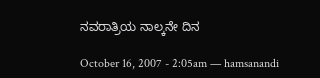ನವರಾತ್ರಿಯ ನಾಲ್ಕನೇ ದಿನ

October 16, 2007 - 2:05am — hamsanandi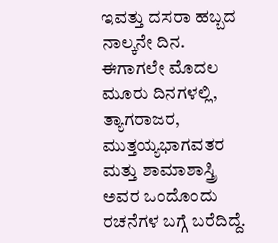ಇವತ್ತು ದಸರಾ ಹಬ್ಬದ ನಾಲ್ಕನೇ ದಿನ. ಈಗಾಗಲೇ ಮೊದಲ ಮೂರು ದಿನಗಳಲ್ಲಿ, ತ್ಯಾಗರಾಜರ, ಮುತ್ತಯ್ಯಭಾಗವತರ ಮತ್ತು ಶಾಮಾಶಾಸ್ತ್ರಿ ಅವರ ಒಂದೊಂದು ರಚನೆಗಳ ಬಗ್ಗೆ ಬರೆದಿದ್ದೆ.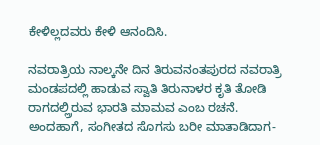ಕೇಳಿಲ್ಲದವರು ಕೇಳಿ ಆನಂದಿಸಿ.

ನವರಾತ್ರಿಯ ನಾಲ್ಕನೇ ದಿನ ತಿರುವನಂತಪುರದ ನವರಾತ್ರಿ ಮಂಡಪದಲ್ಲಿ ಹಾಡುವ ಸ್ವಾತಿ ತಿರುನಾಳರ ಕೃತಿ ತೋಡಿ ರಾಗದಲ್ಲ್ರಿರುವ ಭಾರತಿ ಮಾಮವ ಎಂಬ ರಚನೆ. ಅಂದಹಾಗೆ, ಸಂಗೀತದ ಸೊಗಸು ಬರೀ ಮಾತಾಡಿದಾಗ-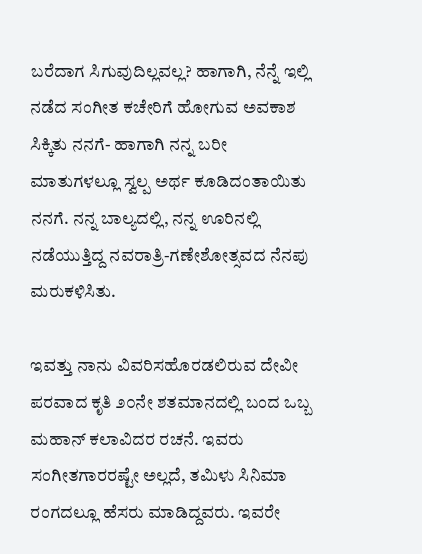ಬರೆದಾಗ ಸಿಗುವುದಿಲ್ಲವಲ್ಲ? ಹಾಗಾಗಿ, ನೆನ್ನೆ ಇಲ್ಲಿ ನಡೆದ ಸಂಗೀತ ಕಚೇರಿಗೆ ಹೋಗುವ ಅವಕಾಶ ಸಿಕ್ಕಿತು ನನಗೆ- ಹಾಗಾಗಿ ನನ್ನ ಬರೀ ಮಾತುಗಳಲ್ಲೂ ಸ್ವಲ್ಪ ಅರ್ಥ ಕೂಡಿದಂತಾಯಿತು ನನಗೆ. ನನ್ನ ಬಾಲ್ಯದಲ್ಲಿ, ನನ್ನ ಊರಿನಲ್ಲಿ ನಡೆಯುತ್ತಿದ್ದ ನವರಾತ್ರಿ-ಗಣೇಶೋತ್ಸವದ ನೆನಪು ಮರುಕಳಿಸಿತು.

ಇವತ್ತು ನಾನು ವಿವರಿಸಹೊರಡಲಿರುವ ದೇವೀ ಪರವಾದ ಕೃತಿ ೨೦ನೇ ಶತಮಾನದಲ್ಲಿ ಬಂದ ಒಬ್ಬ ಮಹಾನ್ ಕಲಾವಿದರ ರಚನೆ. ಇವರು ಸಂಗೀತಗಾರರಷ್ಟೇ ಅಲ್ಲದೆ, ತಮಿಳು ಸಿನಿಮಾ ರಂಗದಲ್ಲೂ ಹೆಸರು ಮಾಡಿದ್ದವರು. ಇವರೇ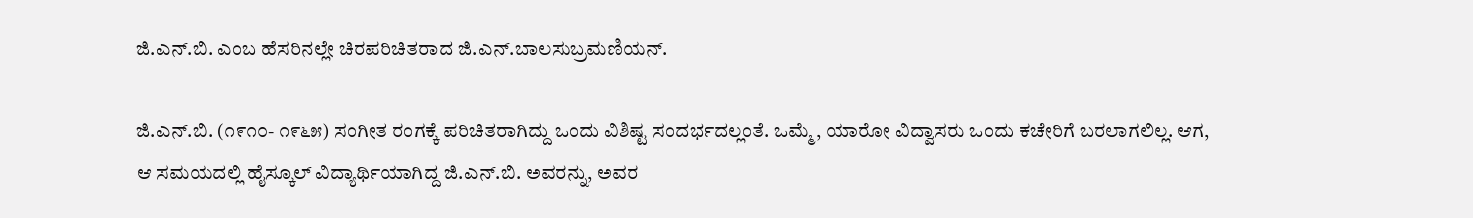ಜಿ.ಎನ್.ಬಿ. ಎಂಬ ಹೆಸರಿನಲ್ಲೇ ಚಿರಪರಿಚಿತರಾದ ಜಿ.ಎನ್.ಬಾಲಸುಬ್ರಮಣಿಯನ್.

ಜಿ.ಎನ್.ಬಿ. (೧೯೧೦- ೧೯೬೫) ಸಂಗೀತ ರಂಗಕ್ಕೆ ಪರಿಚಿತರಾಗಿದ್ದು ಒಂದು ವಿಶಿಷ್ಟ ಸಂದರ್ಭದಲ್ಲಂತೆ. ಒಮ್ಮೆ, ಯಾರೋ ವಿದ್ವಾಸರು ಒಂದು ಕಚೇರಿಗೆ ಬರಲಾಗಲಿಲ್ಲ. ಆಗ, ಆ ಸಮಯದಲ್ಲಿ ಹೈಸ್ಕೂಲ್ ವಿದ್ಯಾರ್ಥಿಯಾಗಿದ್ದ ಜಿ.ಎನ್.ಬಿ. ಅವರನ್ನು, ಅವರ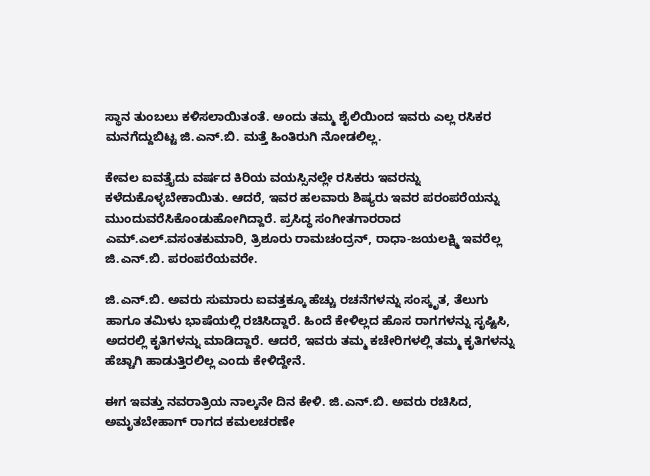ಸ್ಥಾನ ತುಂಬಲು ಕಳಿಸಲಾಯಿತಂತೆ. ಅಂದು ತಮ್ಮ ಶೈಲಿಯಿಂದ ಇವರು ಎಲ್ಲ ರಸಿಕರ ಮನಗೆದ್ದುಬಿಟ್ಟ ಜಿ.ಎನ್.ಬಿ. ಮತ್ತೆ ಹಿಂತಿರುಗಿ ನೋಡಲಿಲ್ಲ.

ಕೇವಲ ಐವತ್ತೈದು ವರ್ಷದ ಕಿರಿಯ ವಯಸ್ಸಿನಲ್ಲೇ ರಸಿಕರು ಇವರನ್ನು ಕಳೆದುಕೊಳ್ಳಬೇಕಾಯಿತು. ಆದರೆ, ಇವರ ಹಲವಾರು ಶಿಷ್ಯರು ಇವರ ಪರಂಪರೆಯನ್ನು ಮುಂದುವರೆಸಿಕೊಂಡುಹೋಗಿದ್ದಾರೆ. ಪ್ರಸಿದ್ಧ ಸಂಗೀತಗಾರರಾದ ಎಮ್.ಎಲ್.ವಸಂತಕುಮಾರಿ, ತ್ರಿಶೂರು ರಾಮಚಂದ್ರನ್, ರಾಧಾ-ಜಯಲಕ್ಷ್ಮಿ ಇವರೆಲ್ಲ ಜಿ.ಎನ್.ಬಿ. ಪರಂಪರೆಯವರೇ.

ಜಿ.ಎನ್.ಬಿ. ಅವರು ಸುಮಾರು ಐವತ್ತಕ್ಕೂ ಹೆಚ್ಚು ರಚನೆಗಳನ್ನು ಸಂಸ್ಕೃತ, ತೆಲುಗು ಹಾಗೂ ತಮಿಳು ಭಾಷೆಯಲ್ಲಿ ರಚಿಸಿದ್ದಾರೆ. ಹಿಂದೆ ಕೇಳಿಲ್ಲದ ಹೊಸ ರಾಗಗಳನ್ನು ಸೃಷ್ಟಿಸಿ, ಅದರಲ್ಲಿ ಕೃತಿಗಳನ್ನು ಮಾಡಿದ್ದಾರೆ. ಆದರೆ, ಇವರು ತಮ್ಮ ಕಚೇರಿಗಳಲ್ಲಿ ತಮ್ಮ ಕೃತಿಗಳನ್ನು ಹೆಚ್ಚಾಗಿ ಹಾಡುತ್ತಿರಲಿಲ್ಲ ಎಂದು ಕೇಳಿದ್ದೇನೆ.

ಈಗ ಇವತ್ತು ನವರಾತ್ರಿಯ ನಾಲ್ಕನೇ ದಿನ ಕೇಳಿ. ಜಿ.ಎನ್.ಬಿ. ಅವರು ರಚಿಸಿದ, ಅಮೃತಬೇಹಾಗ್ ರಾಗದ ಕಮಲಚರಣೇ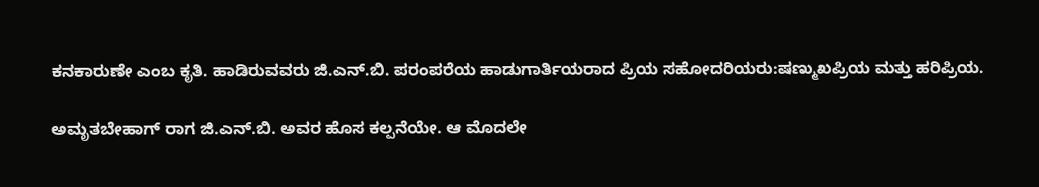ಕನಕಾರುಣೇ ಎಂಬ ಕೃತಿ. ಹಾಡಿರುವವರು ಜಿ.ಎನ್.ಬಿ. ಪರಂಪರೆಯ ಹಾಡುಗಾರ್ತಿಯರಾದ ಪ್ರಿಯ ಸಹೋದರಿಯರು:ಷಣ್ಮುಖಪ್ರಿಯ ಮತ್ತು ಹರಿಪ್ರಿಯ.

ಅಮೃತಬೇಹಾಗ್ ರಾಗ ಜಿ.ಎನ್.ಬಿ. ಅವರ ಹೊಸ ಕಲ್ಪನೆಯೇ. ಆ ಮೊದಲೇ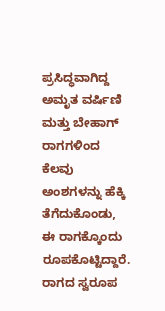ಪ್ರಸಿದ್ಧವಾಗಿದ್ದ ಅಮೃತ ವರ್ಷಿಣಿ ಮತ್ತು ಬೇಹಾಗ್ ರಾಗಗಳಿಂದ ಕೆಲವು ಅಂಶಗಳನ್ನು ಹೆಕ್ಕಿ ತೆಗೆದುಕೊಂಡು, ಈ ರಾಗಕ್ಕೊಂದು ರೂಪಕೊಟ್ಟಿದ್ದಾರೆ. ರಾಗದ ಸ್ವರೂಪ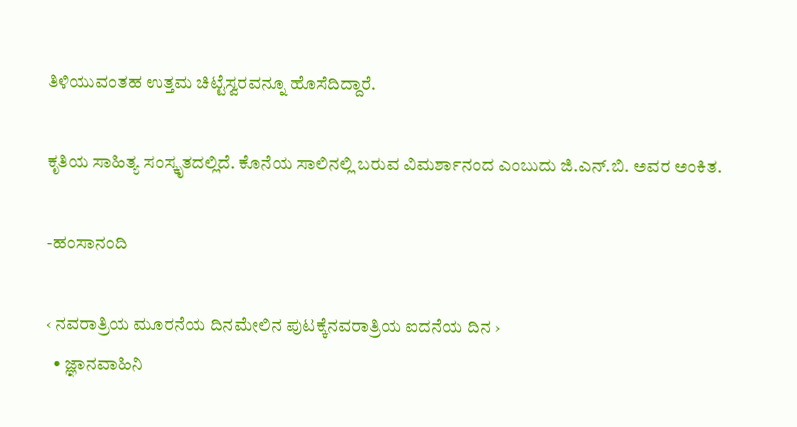ತಿಳಿಯುವಂತಹ ಉತ್ತಮ ಚಿಟ್ಟೆಸ್ವರವನ್ನೂ ಹೊಸೆದಿದ್ದಾರೆ.

ಕೃತಿಯ ಸಾಹಿತ್ಯ ಸಂಸ್ಕೃತದಲ್ಲಿದೆ. ಕೊನೆಯ ಸಾಲಿನಲ್ಲಿ ಬರುವ ವಿಮರ್ಶಾನಂದ ಎಂಬುದು ಜಿ.ಎನ್.ಬಿ. ಅವರ ಅಂಕಿತ.

-ಹಂಸಾನಂದಿ

‹ ನವರಾತ್ರಿಯ ಮೂರನೆಯ ದಿನಮೇಲಿನ ಪುಟಕ್ಕೆನವರಾತ್ರಿಯ ಐದನೆಯ ದಿನ ›
  • ಜ್ಞಾನವಾಹಿನಿ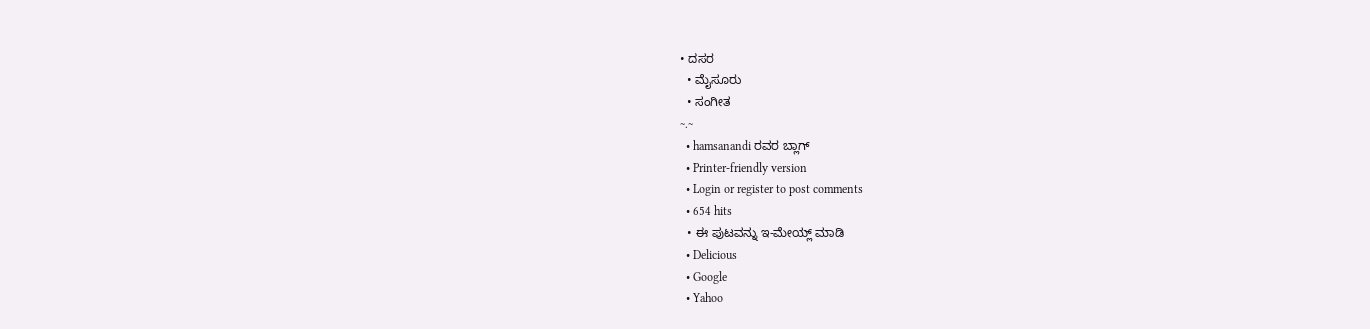• ದಸರ
  • ಮೈಸೂರು
  • ಸಂಗೀತ
~.~
  • hamsanandi ರವರ ಬ್ಲಾಗ್
  • Printer-friendly version
  • Login or register to post comments
  • 654 hits
  • ಈ ಪುಟವನ್ನು ಇ-ಮೇಯ್ಲ್ ಮಾಡಿ
  • Delicious
  • Google
  • Yahoo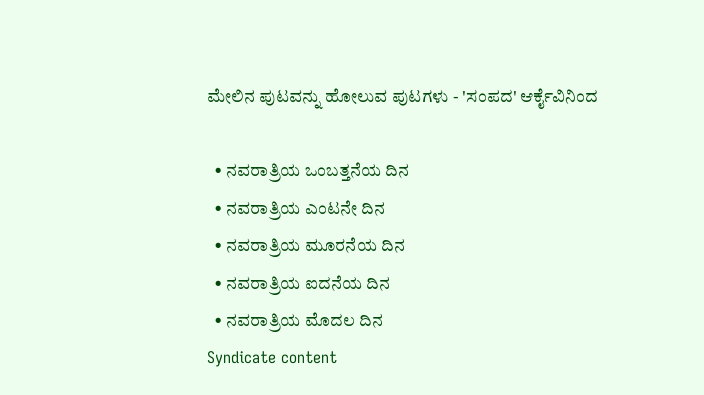ಮೇಲಿನ ಪುಟವನ್ನು ಹೋಲುವ ಪುಟಗಳು - 'ಸಂಪದ' ಆರ್ಕೈವಿನಿಂದ

  • ನವರಾತ್ರಿಯ ಒಂಬತ್ತನೆಯ ದಿನ
  • ನವರಾತ್ರಿಯ ಎಂಟನೇ ದಿನ
  • ನವರಾತ್ರಿಯ ಮೂರನೆಯ ದಿನ
  • ನವರಾತ್ರಿಯ ಐದನೆಯ ದಿನ
  • ನವರಾತ್ರಿಯ ಮೊದಲ ದಿನ
Syndicate content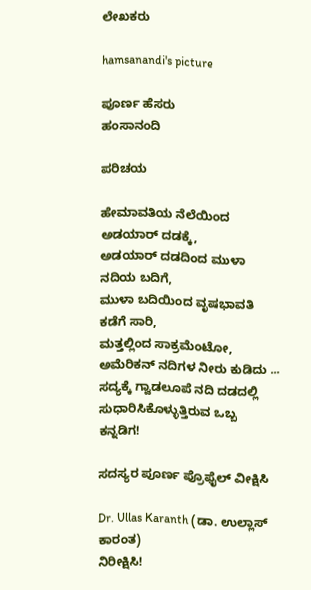ಲೇಖಕರು

hamsanandi's picture

ಪೂರ್ಣ ಹೆಸರು
ಹಂಸಾನಂದಿ

ಪರಿಚಯ

ಹೇಮಾವತಿಯ ನೆಲೆಯಿಂದ ಅಡಯಾರ್ ದಡಕ್ಕೆ,
ಅಡಯಾರ್ ದಡದಿಂದ ಮುಳಾ ನದಿಯ ಬದಿಗೆ,
ಮುಳಾ ಬದಿಯಿಂದ ವೃಷಭಾವತಿ ಕಡೆಗೆ ಸಾರಿ,
ಮತ್ತಲ್ಲಿಂದ ಸಾಕ್ರಮೆಂಟೋ, ಅಮೆರಿಕನ್ ನದಿಗಳ ನೀರು ಕುಡಿದು ...
ಸದ್ಯಕ್ಕೆ ಗ್ವಾಡಲೂಪೆ ನದಿ ದಡದಲ್ಲಿ ಸುಧಾರಿಸಿಕೊಳ್ಳುತ್ತಿರುವ ಒಬ್ಬ ಕನ್ನಡಿಗ!

ಸದಸ್ಯರ ಪೂರ್ಣ ಪ್ರೊಫೈಲ್ ವೀಕ್ಷಿಸಿ

Dr. Ullas Karanth (ಡಾ. ಉಲ್ಲಾಸ್ ಕಾರಂತ)
ನಿರೀಕ್ಷಿಸಿ!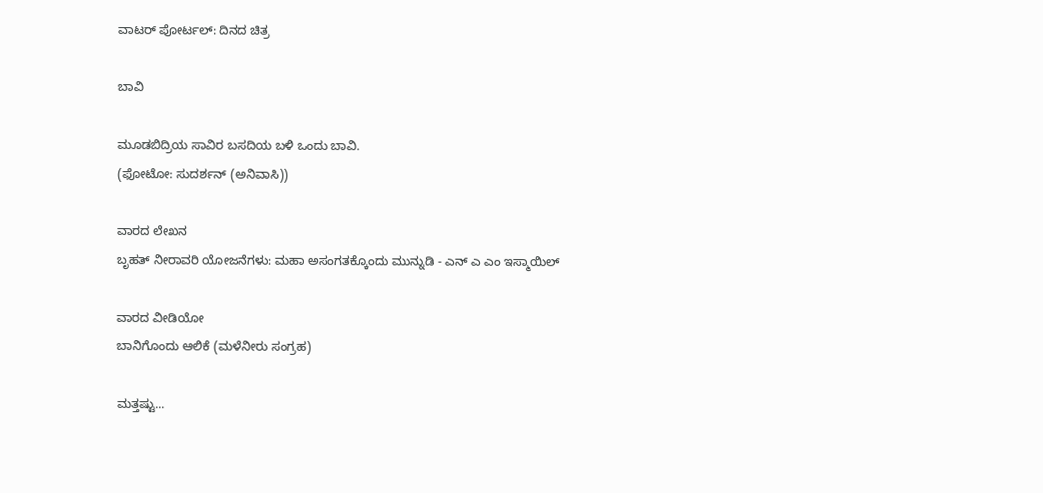ವಾಟರ್ ಪೋರ್ಟಲ್: ದಿನದ ಚಿತ್ರ

ಬಾವಿ

ಮೂಡಬಿದ್ರಿಯ ಸಾವಿರ ಬಸದಿಯ ಬಳಿ ಒಂದು ಬಾವಿ.
(ಫೋಟೋ: ಸುದರ್ಶನ್ (ಅನಿವಾಸಿ))

ವಾರದ ಲೇಖನ
ಬೃಹತ್ ನೀರಾವರಿ ಯೋಜನೆಗಳು: ಮಹಾ ಅಸಂಗತಕ್ಕೊಂದು ಮುನ್ನುಡಿ - ಎನ್ ಎ ಎಂ ಇಸ್ಮಾಯಿಲ್

ವಾರದ ವೀಡಿಯೋ
ಬಾನಿಗೊಂದು ಆಲಿಕೆ (ಮಳೆನೀರು ಸಂಗ್ರಹ)

ಮತ್ತಷ್ಟು...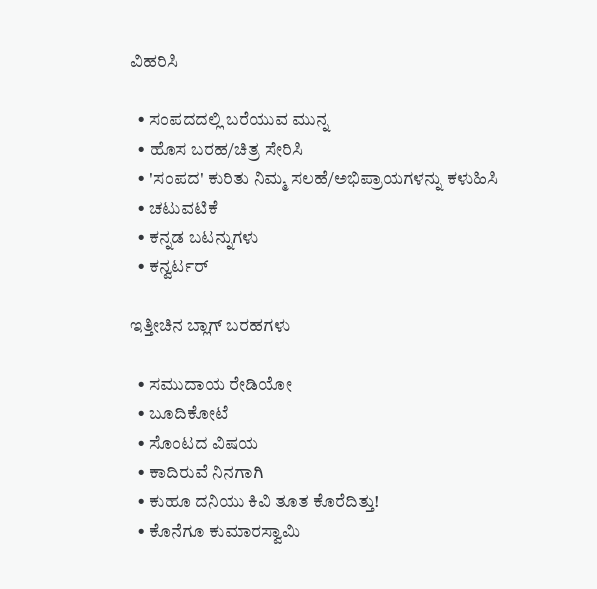ವಿಹರಿಸಿ

  • ಸಂಪದದಲ್ಲಿ ಬರೆಯುವ ಮುನ್ನ
  • ಹೊಸ ಬರಹ/ಚಿತ್ರ ಸೇರಿಸಿ
  • 'ಸಂಪದ' ಕುರಿತು ನಿಮ್ಮ ಸಲಹೆ/ಅಭಿಪ್ರಾಯಗಳನ್ನು ಕಳುಹಿಸಿ
  • ಚಟುವಟಿಕೆ
  • ಕನ್ನಡ ಬಟನ್ನುಗಳು
  • ಕನ್ವರ್ಟರ್

ಇತ್ತೀಚಿನ ಬ್ಲಾಗ್ ಬರಹಗಳು

  • ಸಮುದಾಯ ರೇಡಿಯೋ
  • ಬೂದಿಕೋಟೆ
  • ಸೊಂಟದ ವಿಷಯ
  • ಕಾದಿರುವೆ ನಿನಗಾಗಿ
  • ಕುಹೂ ದನಿಯು ಕಿವಿ ತೂತ ಕೊರೆದಿತ್ತು!
  • ಕೊನೆಗೂ ಕುಮಾರಸ್ವಾಮಿ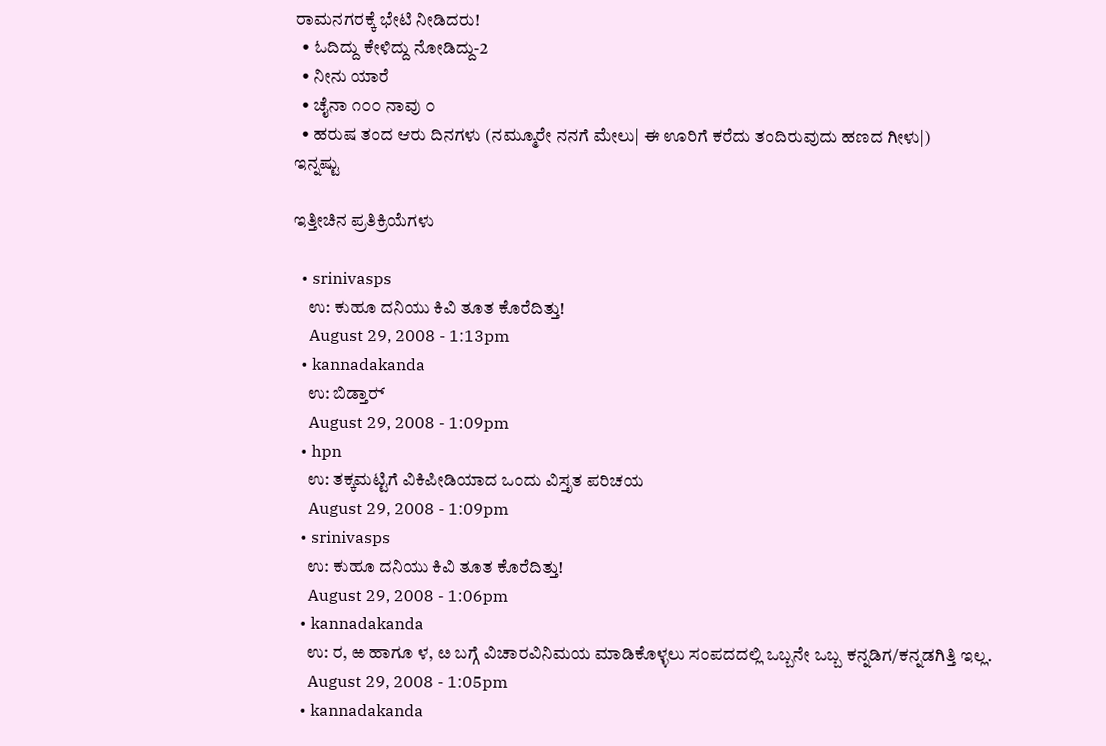ರಾಮನಗರಕ್ಕೆ ಭೇಟಿ ನೀಡಿದರು!
  • ಓದಿದ್ದು ಕೇಳಿದ್ದು ನೋಡಿದ್ದು-2
  • ನೀನು ಯಾರೆ
  • ಚೈನಾ ೧೦೦ ನಾವು ೦
  • ಹರುಷ ತಂದ ಆರು ದಿನಗಳು (ನಮ್ಮೂರೇ ನನಗೆ ಮೇಲು| ಈ ಊರಿಗೆ ಕರೆದು ತಂದಿರುವುದು ಹಣದ ಗೀಳು|)
ಇನ್ನಷ್ಟು

ಇತ್ತೀಚಿನ ಪ್ರತಿಕ್ರಿಯೆಗಳು

  • srinivasps
    ಉ: ಕುಹೂ ದನಿಯು ಕಿವಿ ತೂತ ಕೊರೆದಿತ್ತು!
    August 29, 2008 - 1:13pm
  • kannadakanda
    ಉ: ಬಿಡ್ತಾರ್‍
    August 29, 2008 - 1:09pm
  • hpn
    ಉ: ತಕ್ಕಮಟ್ಟಿಗೆ ವಿಕಿಪೀಡಿಯಾದ ಒಂದು ವಿಸ್ತೃತ ಪರಿಚಯ
    August 29, 2008 - 1:09pm
  • srinivasps
    ಉ: ಕುಹೂ ದನಿಯು ಕಿವಿ ತೂತ ಕೊರೆದಿತ್ತು!
    August 29, 2008 - 1:06pm
  • kannadakanda
    ಉ: ರ, ಱ ಹಾಗೂ ಳ, ೞ ಬಗ್ಗೆ ವಿಚಾರವಿನಿಮಯ ಮಾಡಿಕೊಳ್ಳಲು ಸಂಪದದಲ್ಲಿ ಒಬ್ಬನೇ ಒಬ್ಬ ಕನ್ನಡಿಗ/ಕನ್ನಡಗಿತ್ತಿ ಇಲ್ಲ.
    August 29, 2008 - 1:05pm
  • kannadakanda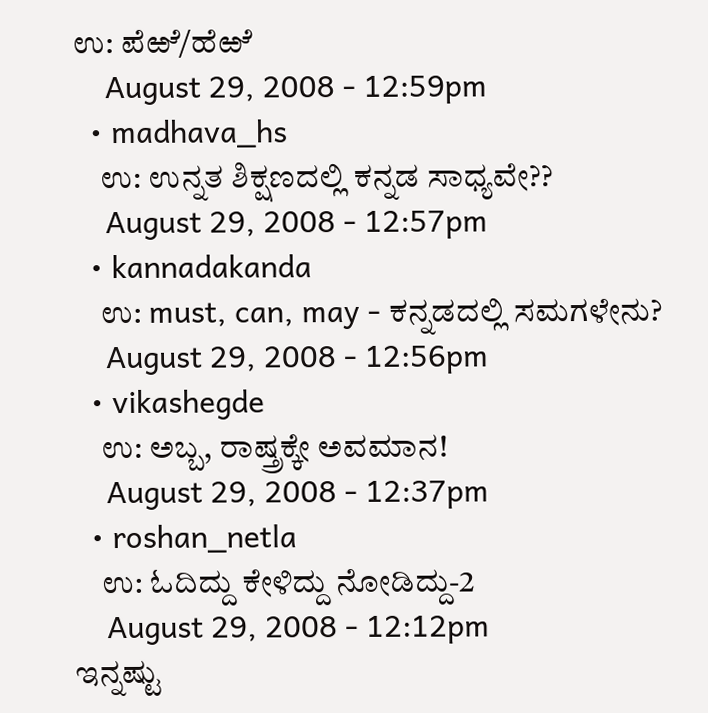ಉ: ಪೆಱೆ/ಹೆಱೆ
    August 29, 2008 - 12:59pm
  • madhava_hs
    ಉ: ಉನ್ನತ ಶಿಕ್ಷಣದಲ್ಲಿ ಕನ್ನಡ ಸಾಧ್ಯವೇ??
    August 29, 2008 - 12:57pm
  • kannadakanda
    ಉ: must, can, may - ಕನ್ನಡದಲ್ಲಿ ಸಮಗಳೇನು?
    August 29, 2008 - 12:56pm
  • vikashegde
    ಉ: ಅಬ್ಬ, ರಾಷ್ತ್ರಕ್ಕೇ ಅವಮಾನ!
    August 29, 2008 - 12:37pm
  • roshan_netla
    ಉ: ಓದಿದ್ದು ಕೇಳಿದ್ದು ನೋಡಿದ್ದು-2
    August 29, 2008 - 12:12pm
ಇನ್ನಷ್ಟು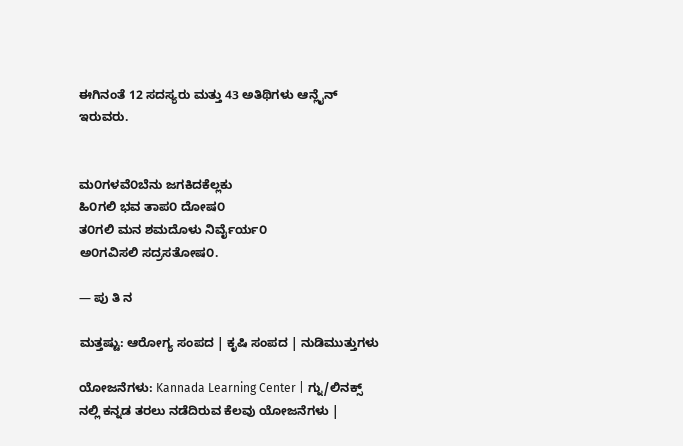ಈಗಿನಂತೆ 12 ಸದಸ್ಯರು ಮತ್ತು 43 ಅತಿಥಿಗಳು ಆನ್ಲೈನ್ ಇರುವರು.


ಮ೦ಗಳವೆ೦ಬೆನು ಜಗಕಿದಕೆಲ್ಲಕು
ಹಿ೦ಗಲಿ ಭವ ತಾಪ೦ ದೋಷ೦
ತ೦ಗಲಿ ಮನ ಶಮದೊಳು ನಿರ್ವೈರ್ಯ೦
ಅ೦ಗವಿಸಲಿ ಸದ್ರಸತೋಷ೦.

— ಪು ತಿ ನ

ಮತ್ತಷ್ಟು: ಆರೋಗ್ಯ ಸಂಪದ | ಕೃಷಿ ಸಂಪದ | ನುಡಿಮುತ್ತುಗಳು

ಯೋಜನೆಗಳು: Kannada Learning Center | ಗ್ನು/ಲಿನಕ್ಸ್ ನಲ್ಲಿ ಕನ್ನಡ ತರಲು ನಡೆದಿರುವ ಕೆಲವು ಯೋಜನೆಗಳು |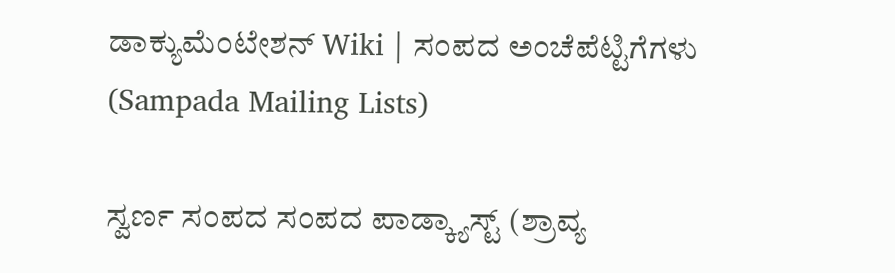ಡಾಕ್ಯುಮೆಂಟೇಶನ್ Wiki | ಸಂಪದ ಅಂಚೆಪೆಟ್ಟಿಗೆಗಳು (Sampada Mailing Lists)

ಸ್ವರ್ಣ ಸಂಪದ ಸಂಪದ ಪಾಡ್ಕ್ಯಾಸ್ಟ್ (ಶ್ರಾವ್ಯ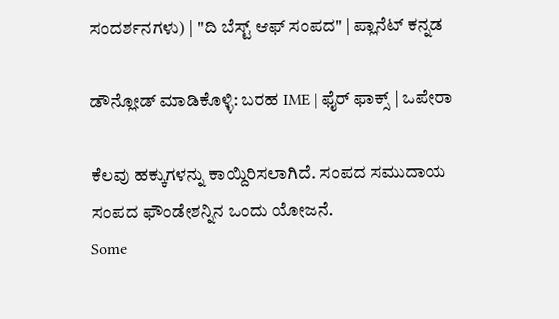ಸಂದರ್ಶನಗಳು) | "ದಿ ಬೆಸ್ಟ್ ಆಫ್ ಸಂಪದ" | ಪ್ಲಾನೆಟ್ ಕನ್ನಡ

ಡೌನ್ಲೋಡ್ ಮಾಡಿಕೊಳ್ಳಿ: ಬರಹ IME | ಫೈರ್ ಫಾಕ್ಸ್ | ಒಪೇರಾ

ಕೆಲವು ಹಕ್ಕುಗಳನ್ನು ಕಾಯ್ದಿರಿಸಲಾಗಿದೆ. ಸಂಪದ ಸಮುದಾಯ ಸಂಪದ ಫೌಂಡೇಶನ್ನಿನ ಒಂದು ಯೋಜನೆ.
Some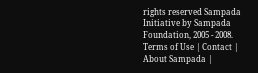rights reserved Sampada Initiative by Sampada Foundation, 2005 - 2008.
Terms of Use | Contact | About Sampada |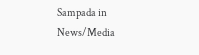Sampada in News/Media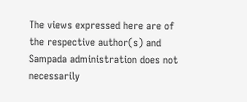The views expressed here are of the respective author(s) and Sampada administration does not necessarily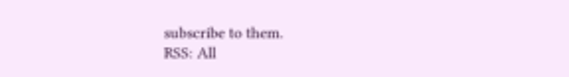subscribe to them.
RSS: All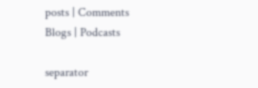posts | Comments
Blogs | Podcasts

separator